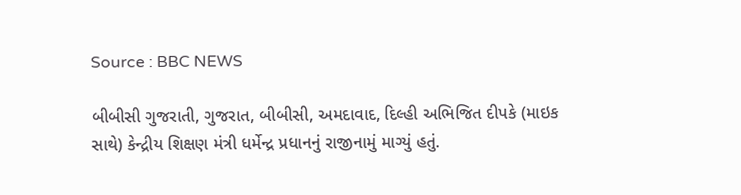Source : BBC NEWS

બીબીસી ગુજરાતી, ગુજરાત, બીબીસી, અમદાવાદ, દિલ્હી અભિજિત દીપકે (માઇક સાથે) કેન્દ્રીય શિક્ષણ મંત્રી ધર્મેન્દ્ર પ્રધાનનું રાજીનામું માગ્યું હતું.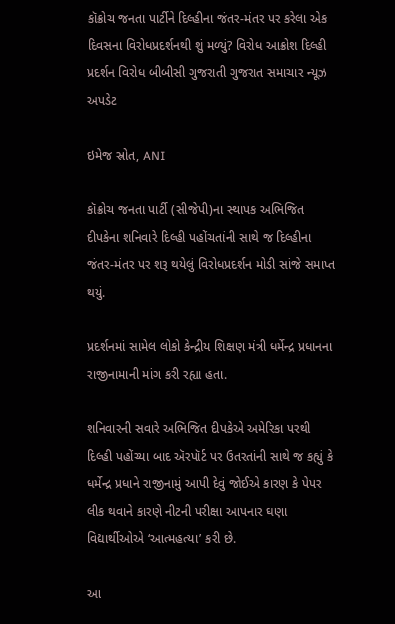કૉક્રોચ જનતા પાર્ટીને દિલ્હીના જંતર-મંતર પર કરેલા એક દિવસના વિરોધપ્રદર્શનથી શું મળ્યું? વિરોધ આક્રોશ દિલ્હી પ્રદર્શન વિરોધ બીબીસી ગુજરાતી ગુજરાત સમાચાર ન્યૂઝ અપડેટ

ઇમેજ સ્રોત, ANI

કૉક્રોચ જનતા પાર્ટી (સીજેપી)ના સ્થાપક અભિજિત દીપકેના શનિવારે દિલ્હી પહોંચતાંની સાથે જ દિલ્હીના જંતર-મંતર પર શરૂ થયેલું વિરોધપ્રદર્શન મોડી સાંજે સમાપ્ત થયું.

પ્રદર્શનમાં સામેલ લોકો કેન્દ્રીય શિક્ષણ મંત્રી ધર્મેન્દ્ર પ્રધાનના રાજીનામાની માંગ કરી રહ્યા હતા.

શનિવારની સવારે અભિજિત દીપકેએ અમેરિકા પરથી દિલ્હી પહોંચ્યા બાદ ઍરપૉર્ટ પર ઉતરતાંની સાથે જ કહ્યું કે ધર્મેન્દ્ર પ્રધાને રાજીનામું આપી દેવું જોઈએ કારણ કે પેપર લીક થવાને કારણે નીટની પરીક્ષા આપનાર ઘણા વિદ્યાર્થીઓએ ‘આત્મહત્યા’ કરી છે.

આ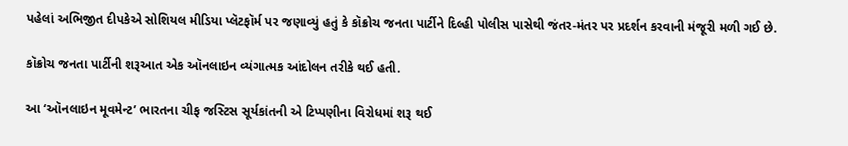પહેલાં અભિજીત દીપકેએ સોશિયલ મીડિયા પ્લૅટફૉર્મ પર જણાવ્યું હતું કે કૉક્રોચ જનતા પાર્ટીને દિલ્હી પોલીસ પાસેથી જંતર-મંતર પર પ્રદર્શન કરવાની મંજૂરી મળી ગઈ છે.

કૉક્રોચ જનતા પાર્ટીની શરૂઆત એક ઑનલાઇન વ્યંગાત્મક આંદોલન તરીકે થઈ હતી.

આ ‘ઑનલાઇન મૂવમેન્ટ’ ભારતના ચીફ જસ્ટિસ સૂર્યકાંતની એ ટિપ્પણીના વિરોધમાં શરૂ થઈ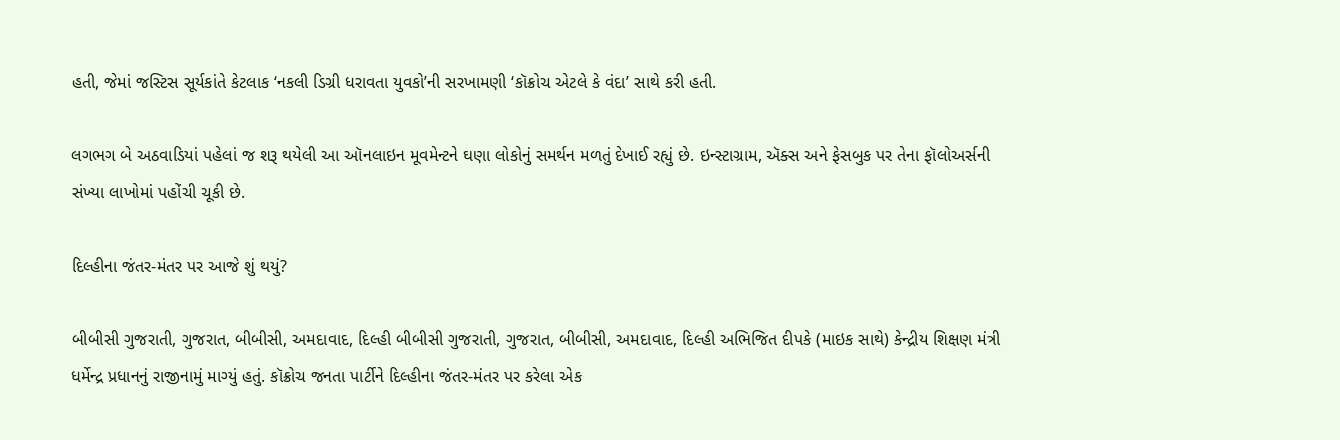હતી, જેમાં જસ્ટિસ સૂર્યકાંતે કેટલાક ‘નકલી ડિગ્રી ધરાવતા યુવકો’ની સરખામણી ‘કૉક્રોચ એટલે કે વંદા’ સાથે કરી હતી.

લગભગ બે અઠવાડિયાં પહેલાં જ શરૂ થયેલી આ ઑનલાઇન મૂવમેન્ટને ઘણા લોકોનું સમર્થન મળતું દેખાઈ રહ્યું છે. ઇન્સ્ટાગ્રામ, ઍક્સ અને ફેસબુક પર તેના ફૉલોઅર્સની સંખ્યા લાખોમાં પહોંચી ચૂકી છે.

દિલ્હીના જંતર-મંતર પર આજે શું થયું?

બીબીસી ગુજરાતી, ગુજરાત, બીબીસી, અમદાવાદ, દિલ્હી બીબીસી ગુજરાતી, ગુજરાત, બીબીસી, અમદાવાદ, દિલ્હી અભિજિત દીપકે (માઇક સાથે) કેન્દ્રીય શિક્ષણ મંત્રી ધર્મેન્દ્ર પ્રધાનનું રાજીનામું માગ્યું હતું. કૉક્રોચ જનતા પાર્ટીને દિલ્હીના જંતર-મંતર પર કરેલા એક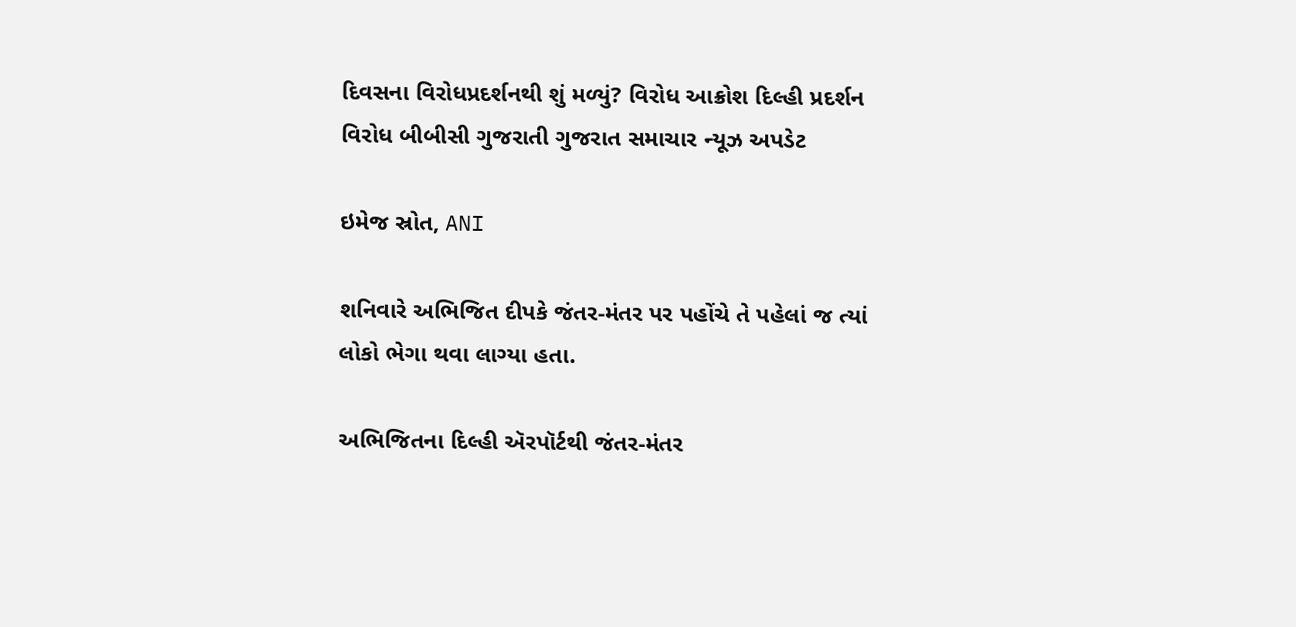દિવસના વિરોધપ્રદર્શનથી શું મળ્યું? વિરોધ આક્રોશ દિલ્હી પ્રદર્શન વિરોધ બીબીસી ગુજરાતી ગુજરાત સમાચાર ન્યૂઝ અપડેટ

ઇમેજ સ્રોત, ANI

શનિવારે અભિજિત દીપકે જંતર-મંતર પર પહોંચે તે પહેલાં જ ત્યાં લોકો ભેગા થવા લાગ્યા હતા.

અભિજિતના દિલ્હી ઍરપૉર્ટથી જંતર-મંતર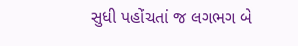સુધી પહોંચતાં જ લગભગ બે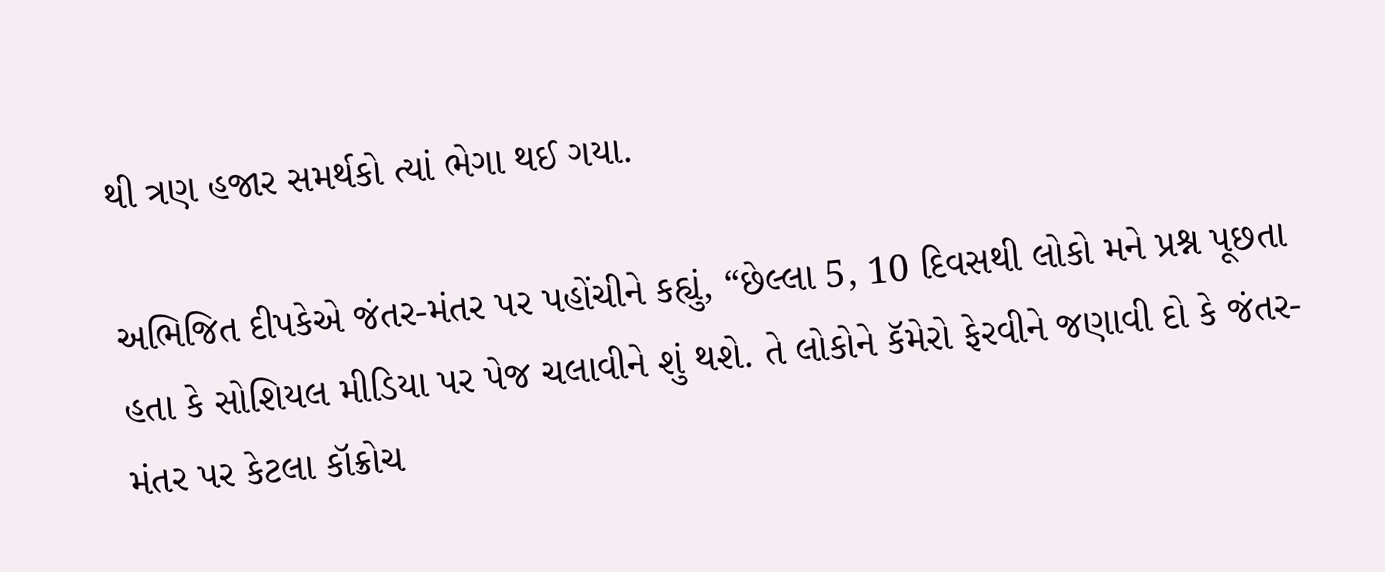થી ત્રણ હજાર સમર્થકો ત્યાં ભેગા થઈ ગયા.

અભિજિત દીપકેએ જંતર-મંતર પર પહોંચીને કહ્યું, “છેલ્લા 5, 10 દિવસથી લોકો મને પ્રશ્ન પૂછતા હતા કે સોશિયલ મીડિયા પર પેજ ચલાવીને શું થશે. તે લોકોને કૅમેરો ફેરવીને જણાવી દો કે જંતર-મંતર પર કેટલા કૉક્રોચ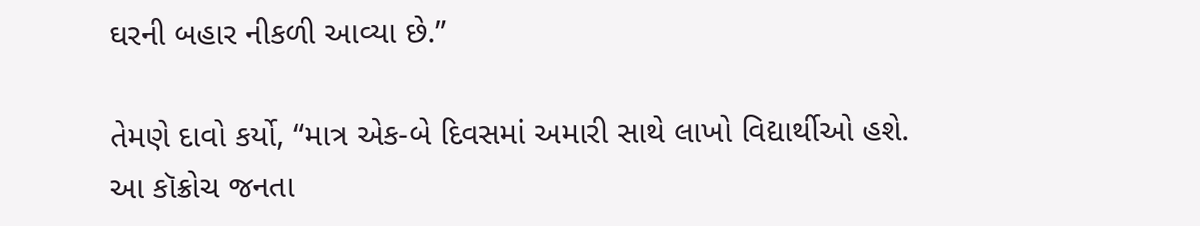ઘરની બહાર નીકળી આવ્યા છે.”

તેમણે દાવો કર્યો, “માત્ર એક-બે દિવસમાં અમારી સાથે લાખો વિદ્યાર્થીઓ હશે. આ કૉક્રોચ જનતા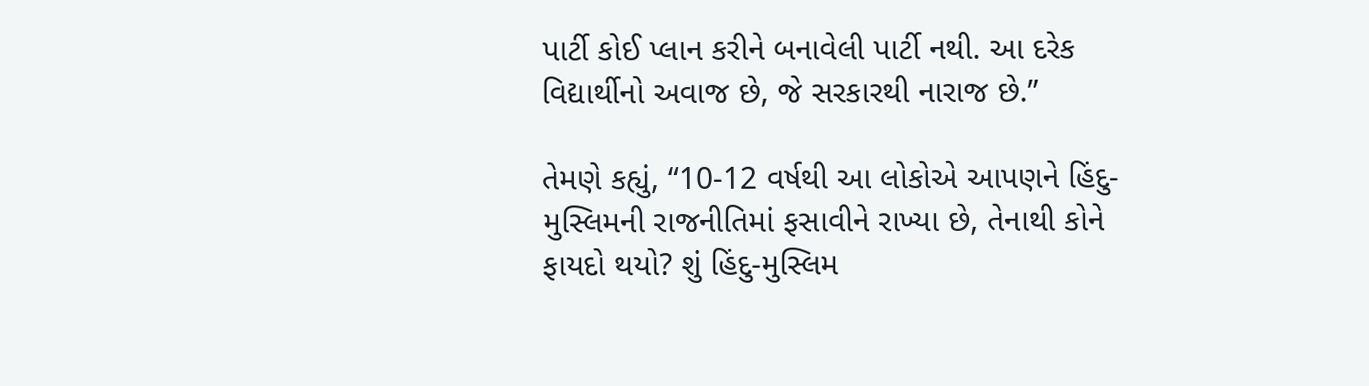પાર્ટી કોઈ પ્લાન કરીને બનાવેલી પાર્ટી નથી. આ દરેક વિદ્યાર્થીનો અવાજ છે, જે સરકારથી નારાજ છે.”

તેમણે કહ્યું, “10-12 વર્ષથી આ લોકોએ આપણને હિંદુ-મુસ્લિમની રાજનીતિમાં ફસાવીને રાખ્યા છે, તેનાથી કોને ફાયદો થયો? શું હિંદુ-મુસ્લિમ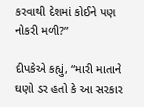કરવાથી દેશમાં કોઈને પણ નોકરી મળી?”

દીપકેએ કહ્યું, “મારી માતાને ઘણો ડર હતો કે આ સરકાર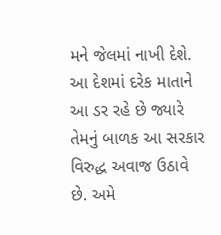મને જેલમાં નાખી દેશે. આ દેશમાં દરેક માતાને આ ડર રહે છે જ્યારે તેમનું બાળક આ સરકાર વિરુદ્ધ અવાજ ઉઠાવે છે. અમે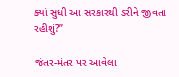ક્યાં સુધી આ સરકારથી ડરીને જીવતા રહીશું?”

જંતર-મંતર પર આવેલા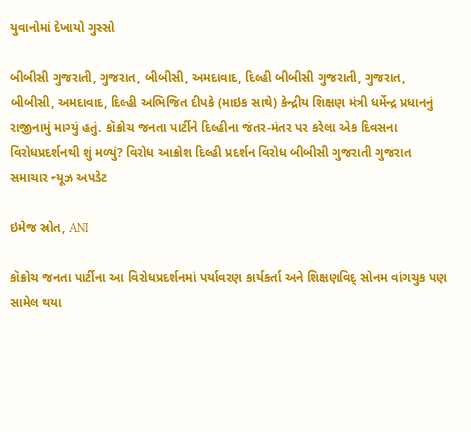યુવાનોમાં દેખાયો ગુસ્સો

બીબીસી ગુજરાતી, ગુજરાત, બીબીસી, અમદાવાદ, દિલ્હી બીબીસી ગુજરાતી, ગુજરાત, બીબીસી, અમદાવાદ, દિલ્હી અભિજિત દીપકે (માઇક સાથે) કેન્દ્રીય શિક્ષણ મંત્રી ધર્મેન્દ્ર પ્રધાનનું રાજીનામું માગ્યું હતું. કૉક્રોચ જનતા પાર્ટીને દિલ્હીના જંતર-મંતર પર કરેલા એક દિવસના વિરોધપ્રદર્શનથી શું મળ્યું? વિરોધ આક્રોશ દિલ્હી પ્રદર્શન વિરોધ બીબીસી ગુજરાતી ગુજરાત સમાચાર ન્યૂઝ અપડેટ

ઇમેજ સ્રોત, ANI

કૉક્રોચ જનતા પાર્ટીના આ વિરોધપ્રદર્શનમાં પર્યાવરણ કાર્યકર્તા અને શિક્ષણવિદ્ સોનમ વાંગચુક પણ સામેલ થયા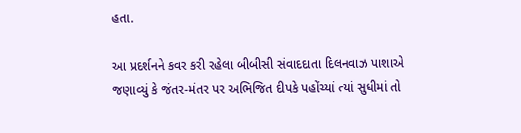હતા.

આ પ્રદર્શનને કવર કરી રહેલા બીબીસી સંવાદદાતા દિલનવાઝ પાશાએ જણાવ્યું કે જંતર-મંતર પર અભિજિત દીપકે પહોંચ્યાં ત્યાં સુધીમાં તો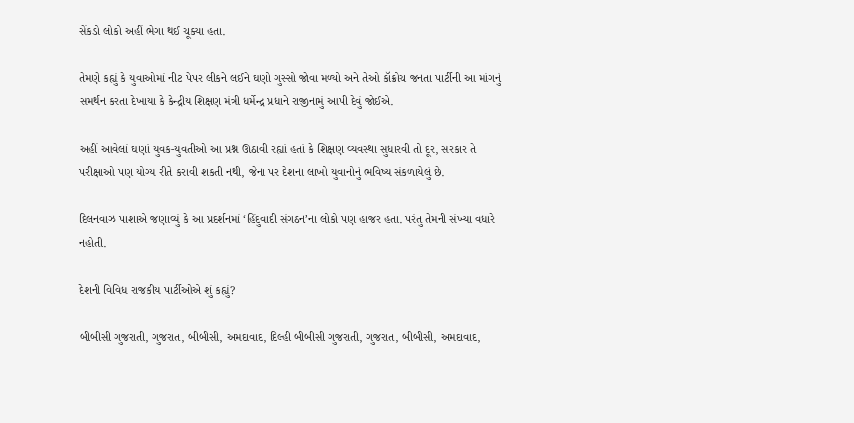સેંકડો લોકો અહીં ભેગા થઈ ચૂક્યા હતા.

તેમણે કહ્યું કે યુવાઓમાં નીટ પેપર લીકને લઈને ઘણો ગુસ્સો જોવા મળ્યો અને તેઓ કૉક્રોચ જનતા પાર્ટીની આ માંગનું સમર્થન કરતા દેખાયા કે કેન્દ્રીય શિક્ષણ મંત્રી ધર્મેન્દ્ર પ્રધાને રાજીનામું આપી દેવું જોઈએ.

અહીં આવેલાં ઘણાં યુવક-યુવતીઓ આ પ્રશ્ન ઊઠાવી રહ્યાં હતાં કે શિક્ષણ વ્યવસ્થા સુધારવી તો દૂર, સરકાર તે પરીક્ષાઓ પણ યોગ્ય રીતે કરાવી શકતી નથી, જેના પર દેશના લાખો યુવાનોનું ભવિષ્ય સંકળાયેલું છે.

દિલનવાઝ પાશાએ જણાવ્યું કે આ પ્રદર્શનમાં ‘હિંદુવાદી સંગઠન’ના લોકો પણ હાજર હતા. પરંતુ તેમની સંખ્યા વધારે નહોતી.

દેશની વિવિધ રાજકીય પાર્ટીઓએ શું કહ્યું?

બીબીસી ગુજરાતી, ગુજરાત, બીબીસી, અમદાવાદ, દિલ્હી બીબીસી ગુજરાતી, ગુજરાત, બીબીસી, અમદાવાદ,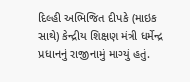દિલ્હી અભિજિત દીપકે (માઇક સાથે) કેન્દ્રીય શિક્ષણ મંત્રી ધર્મેન્દ્ર પ્રધાનનું રાજીનામું માગ્યું હતું.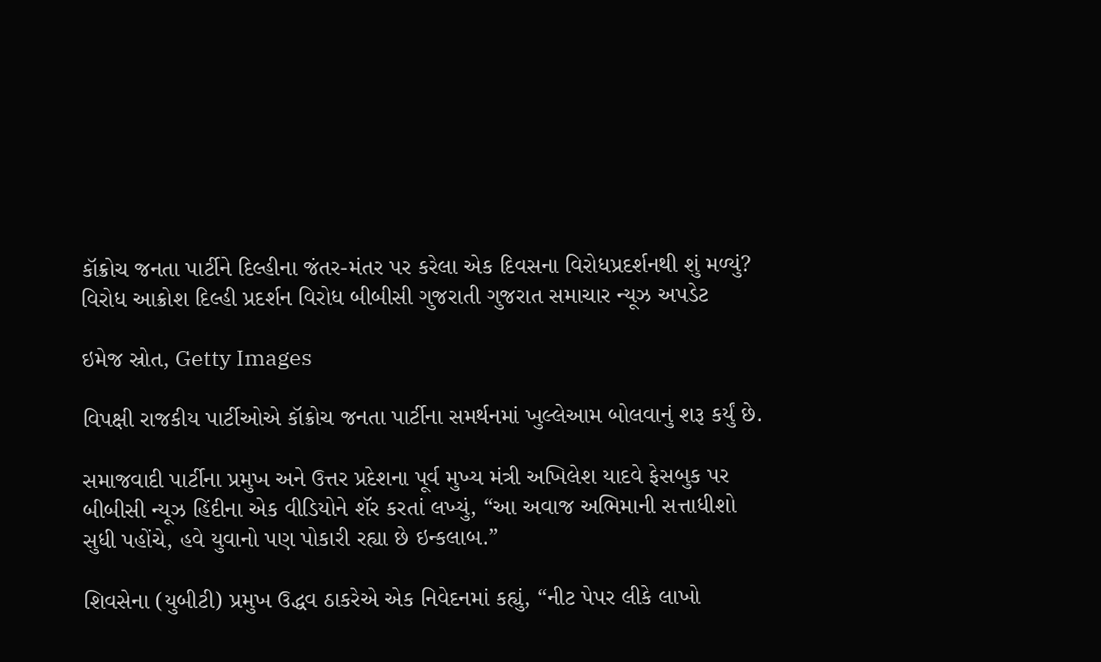કૉક્રોચ જનતા પાર્ટીને દિલ્હીના જંતર-મંતર પર કરેલા એક દિવસના વિરોધપ્રદર્શનથી શું મળ્યું? વિરોધ આક્રોશ દિલ્હી પ્રદર્શન વિરોધ બીબીસી ગુજરાતી ગુજરાત સમાચાર ન્યૂઝ અપડેટ

ઇમેજ સ્રોત, Getty Images

વિપક્ષી રાજકીય પાર્ટીઓએ કૉક્રોચ જનતા પાર્ટીના સમર્થનમાં ખુલ્લેઆમ બોલવાનું શરૂ કર્યું છે.

સમાજવાદી પાર્ટીના પ્રમુખ અને ઉત્તર પ્રદેશના પૂર્વ મુખ્ય મંત્રી અખિલેશ યાદવે ફેસબુક પર બીબીસી ન્યૂઝ હિંદીના એક વીડિયોને શૅર કરતાં લખ્યું, “આ અવાજ અભિમાની સત્તાધીશો સુધી પહોંચે, હવે યુવાનો પણ પોકારી રહ્યા છે ઇન્કલાબ.”

શિવસેના (યુબીટી) પ્રમુખ ઉદ્ધવ ઠાકરેએ એક નિવેદનમાં કહ્યું, “નીટ પેપર લીકે લાખો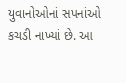યુવાનોઓનાં સપનાંઓ કચડી નાખ્યાં છે. આ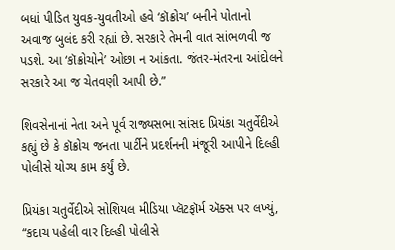બધાં પીડિત યુવક-યુવતીઓ હવે ‘કૉક્રોચ’ બનીને પોતાનો અવાજ બુલંદ કરી રહ્યાં છે. સરકારે તેમની વાત સાંભળવી જ પડશે. આ ‘કૉક્રોચોને’ ઓછા ન આંકતા. જંતર-મંતરના આંદોલને સરકારે આ જ ચેતવણી આપી છે.”

શિવસેનાનાં નેતા અને પૂર્વ રાજ્યસભા સાંસદ પ્રિયંકા ચતુર્વેદીએ કહ્યું છે કે કૉક્રોચ જનતા પાર્ટીને પ્રદર્શનની મંજૂરી આપીને દિલ્હી પોલીસે યોગ્ય કામ કર્યું છે.

પ્રિયંકા ચતુર્વેદીએ સોશિયલ મીડિયા પ્લૅટફૉર્મ ઍક્સ પર લખ્યું, “કદાચ પહેલી વાર દિલ્હી પોલીસે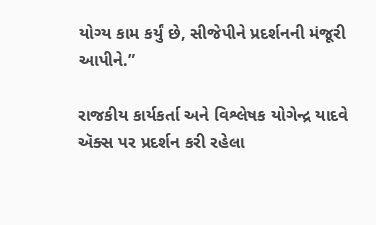યોગ્ય કામ કર્યું છે, સીજેપીને પ્રદર્શનની મંજૂરી આપીને.”

રાજકીય કાર્યકર્તા અને વિશ્લેષક યોગેન્દ્ર યાદવે ઍક્સ પર પ્રદર્શન કરી રહેલા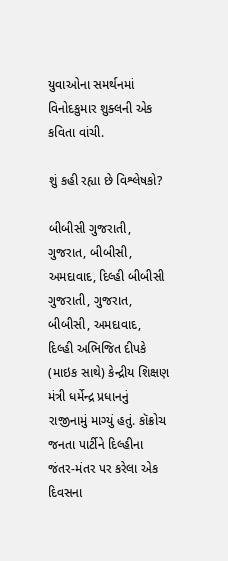યુવાઓના સમર્થનમાં વિનોદકુમાર શુક્લની એક કવિતા વાંચી.

શું કહી રહ્યા છે વિશ્લેષકો?

બીબીસી ગુજરાતી, ગુજરાત, બીબીસી, અમદાવાદ, દિલ્હી બીબીસી ગુજરાતી, ગુજરાત, બીબીસી, અમદાવાદ, દિલ્હી અભિજિત દીપકે (માઇક સાથે) કેન્દ્રીય શિક્ષણ મંત્રી ધર્મેન્દ્ર પ્રધાનનું રાજીનામું માગ્યું હતું. કૉક્રોચ જનતા પાર્ટીને દિલ્હીના જંતર-મંતર પર કરેલા એક દિવસના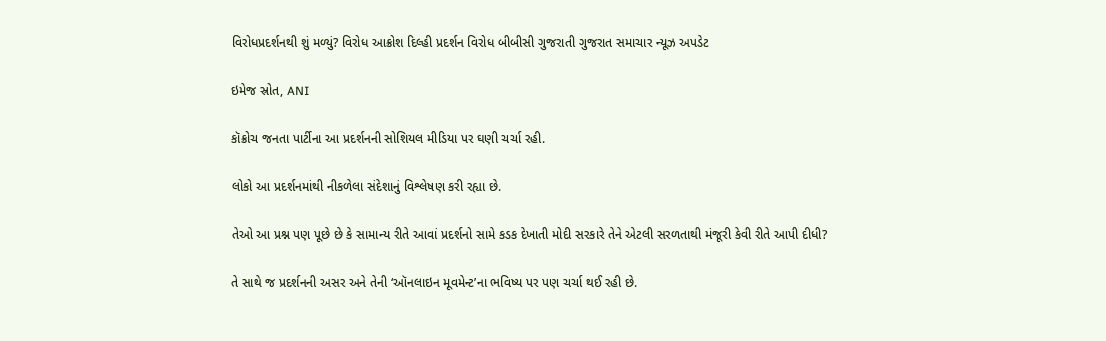વિરોધપ્રદર્શનથી શું મળ્યું? વિરોધ આક્રોશ દિલ્હી પ્રદર્શન વિરોધ બીબીસી ગુજરાતી ગુજરાત સમાચાર ન્યૂઝ અપડેટ

ઇમેજ સ્રોત, ANI

કૉક્રોચ જનતા પાર્ટીના આ પ્રદર્શનની સોશિયલ મીડિયા પર ઘણી ચર્ચા રહી.

લોકો આ પ્રદર્શનમાંથી નીકળેલા સંદેશાનું વિશ્લેષણ કરી રહ્યા છે.

તેઓ આ પ્રશ્ન પણ પૂછે છે કે સામાન્ય રીતે આવાં પ્રદર્શનો સામે કડક દેખાતી મોદી સરકારે તેને એટલી સરળતાથી મંજૂરી કેવી રીતે આપી દીધી?

તે સાથે જ પ્રદર્શનની અસર અને તેની ‘ઑનલાઇન મૂવમેન્ટ’ના ભવિષ્ય પર પણ ચર્ચા થઈ રહી છે.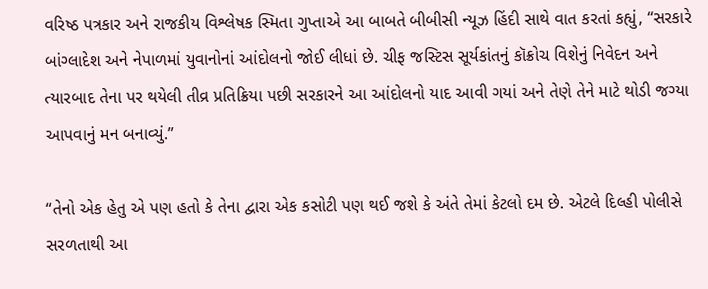વરિષ્ઠ પત્રકાર અને રાજકીય વિશ્લેષક સ્મિતા ગુપ્તાએ આ બાબતે બીબીસી ન્યૂઝ હિંદી સાથે વાત કરતાં કહ્યું, “સરકારે બાંગ્લાદેશ અને નેપાળમાં યુવાનોનાં આંદોલનો જોઈ લીધાં છે. ચીફ જસ્ટિસ સૂર્યકાંતનું કૉક્રોચ વિશેનું નિવેદન અને ત્યારબાદ તેના પર થયેલી તીવ્ર પ્રતિક્રિયા પછી સરકારને આ આંદોલનો યાદ આવી ગયાં અને તેણે તેને માટે થોડી જગ્યા આપવાનું મન બનાવ્યું.”

“તેનો એક હેતુ એ પણ હતો કે તેના દ્વારા એક કસોટી પણ થઈ જશે કે અંતે તેમાં કેટલો દમ છે. એટલે દિલ્હી પોલીસે સરળતાથી આ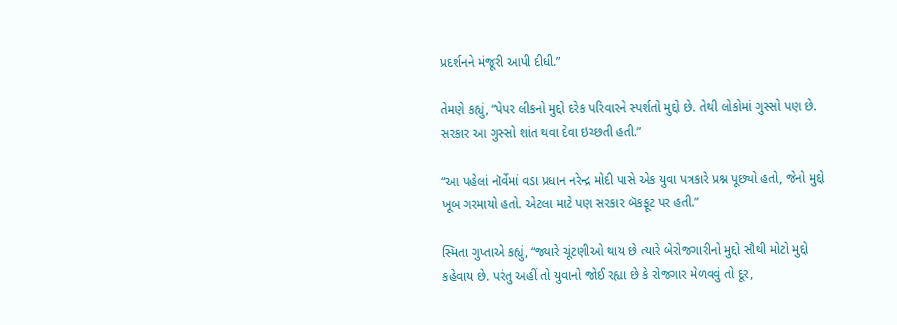પ્રદર્શનને મંજૂરી આપી દીધી.”

તેમણે કહ્યું, “પેપર લીકનો મુદ્દો દરેક પરિવારને સ્પર્શતો મુદ્દો છે. તેથી લોકોમાં ગુસ્સો પણ છે. સરકાર આ ગુસ્સો શાંત થવા દેવા ઇચ્છતી હતી.”

“આ પહેલાં નૉર્વેમાં વડા પ્રધાન નરેન્દ્ર મોદી પાસે એક યુવા પત્રકારે પ્રશ્ન પૂછ્યો હતો, જેનો મુદ્દો ખૂબ ગરમાયો હતો. એટલા માટે પણ સરકાર બૅકફૂટ પર હતી.”

સ્મિતા ગુપ્તાએ કહ્યું, “જ્યારે ચૂંટણીઓ થાય છે ત્યારે બેરોજગારીનો મુદ્દો સૌથી મોટો મુદ્દો કહેવાય છે. પરંતુ અહીં તો યુવાનો જોઈ રહ્યા છે કે રોજગાર મેળવવું તો દૂર,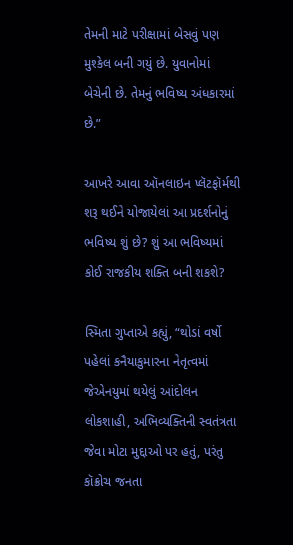તેમની માટે પરીક્ષામાં બેસવું પણ મુશ્કેલ બની ગયું છે. યુવાનોમાં બેચેની છે. તેમનું ભવિષ્ય અંધકારમાં છે.”

આખરે આવા ઑનલાઇન પ્લૅટફૉર્મથી શરૂ થઈને યોજાયેલાં આ પ્રદર્શનોનું ભવિષ્ય શું છે? શું આ ભવિષ્યમાં કોઈ રાજકીય શક્તિ બની શકશે?

સ્મિતા ગુપ્તાએ કહ્યું, “થોડાં વર્ષો પહેલાં કનૈયાકુમારના નેતૃત્વમાં જેએનયુમાં થયેલું આંદોલન લોકશાહી, અભિવ્યક્તિની સ્વતંત્રતા જેવા મોટા મુદ્દાઓ પર હતું, પરંતુ કૉક્રોચ જનતા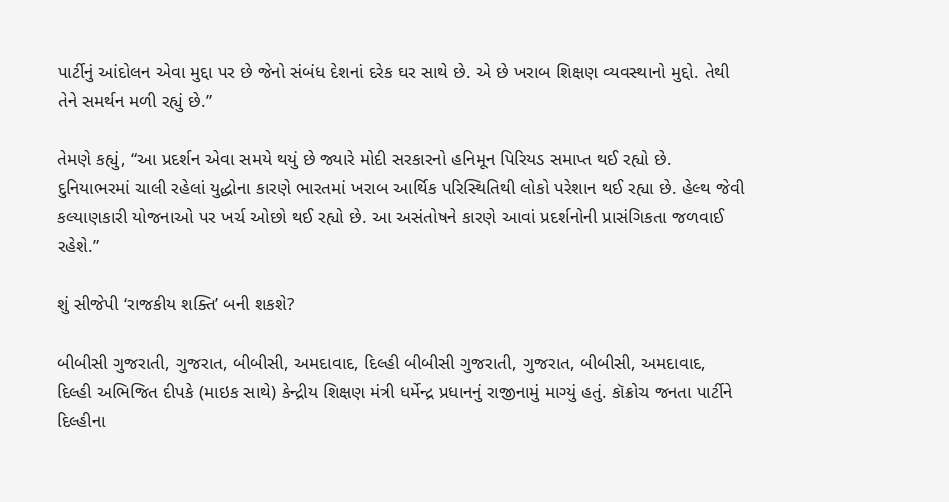પાર્ટીનું આંદોલન એવા મુદ્દા પર છે જેનો સંબંધ દેશનાં દરેક ઘર સાથે છે. એ છે ખરાબ શિક્ષણ વ્યવસ્થાનો મુદ્દો. તેથી તેને સમર્થન મળી રહ્યું છે.”

તેમણે કહ્યું, “આ પ્રદર્શન એવા સમયે થયું છે જ્યારે મોદી સરકારનો હનિમૂન પિરિયડ સમાપ્ત થઈ રહ્યો છે. દુનિયાભરમાં ચાલી રહેલાં યુદ્ધોના કારણે ભારતમાં ખરાબ આર્થિક પરિસ્થિતિથી લોકો પરેશાન થઈ રહ્યા છે. હેલ્થ જેવી કલ્યાણકારી યોજનાઓ પર ખર્ચ ઓછો થઈ રહ્યો છે. આ અસંતોષને કારણે આવાં પ્રદર્શનોની પ્રાસંગિકતા જળવાઈ રહેશે.”

શું સીજેપી ‘રાજકીય શક્તિ’ બની શકશે?

બીબીસી ગુજરાતી, ગુજરાત, બીબીસી, અમદાવાદ, દિલ્હી બીબીસી ગુજરાતી, ગુજરાત, બીબીસી, અમદાવાદ, દિલ્હી અભિજિત દીપકે (માઇક સાથે) કેન્દ્રીય શિક્ષણ મંત્રી ધર્મેન્દ્ર પ્રધાનનું રાજીનામું માગ્યું હતું. કૉક્રોચ જનતા પાર્ટીને દિલ્હીના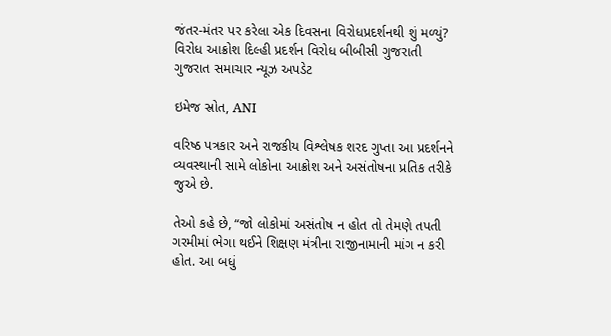જંતર-મંતર પર કરેલા એક દિવસના વિરોધપ્રદર્શનથી શું મળ્યું? વિરોધ આક્રોશ દિલ્હી પ્રદર્શન વિરોધ બીબીસી ગુજરાતી ગુજરાત સમાચાર ન્યૂઝ અપડેટ

ઇમેજ સ્રોત, ANI

વરિષ્ઠ પત્રકાર અને રાજકીય વિશ્લેષક શરદ ગુપ્તા આ પ્રદર્શનને વ્યવસ્થાની સામે લોકોના આક્રોશ અને અસંતોષના પ્રતિક તરીકે જુએ છે.

તેઓ કહે છે, “જો લોકોમાં અસંતોષ ન હોત તો તેમણે તપતી ગરમીમાં ભેગા થઈને શિક્ષણ મંત્રીના રાજીનામાની માંગ ન કરી હોત. આ બધું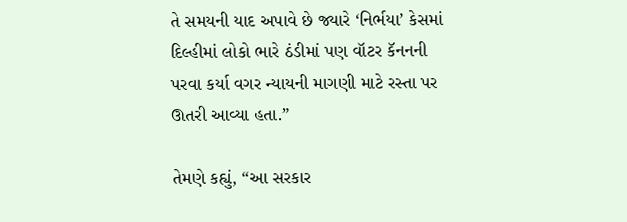તે સમયની યાદ અપાવે છે જ્યારે ‘નિર્ભયા’ કેસમાં દિલ્હીમાં લોકો ભારે ઠંડીમાં પણ વૉટર કૅનનની પરવા કર્યા વગર ન્યાયની માગણી માટે રસ્તા પર ઊતરી આવ્યા હતા.”

તેમણે કહ્યું, “આ સરકાર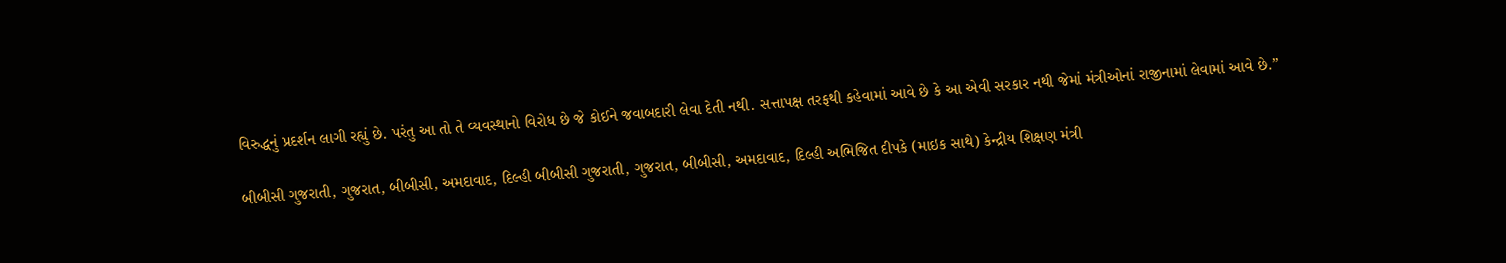વિરુદ્ધનું પ્રદર્શન લાગી રહ્યું છે. પરંતુ આ તો તે વ્યવસ્થાનો વિરોધ છે જે કોઈને જવાબદારી લેવા દેતી નથી. સત્તાપક્ષ તરફથી કહેવામાં આવે છે કે આ એવી સરકાર નથી જેમાં મંત્રીઓનાં રાજીનામાં લેવામાં આવે છે.”

બીબીસી ગુજરાતી, ગુજરાત, બીબીસી, અમદાવાદ, દિલ્હી બીબીસી ગુજરાતી, ગુજરાત, બીબીસી, અમદાવાદ, દિલ્હી અભિજિત દીપકે (માઇક સાથે) કેન્દ્રીય શિક્ષણ મંત્રી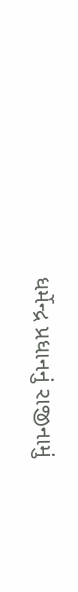ધર્મેન્દ્ર પ્રધાનનું રાજીનામું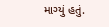માગ્યું હતું.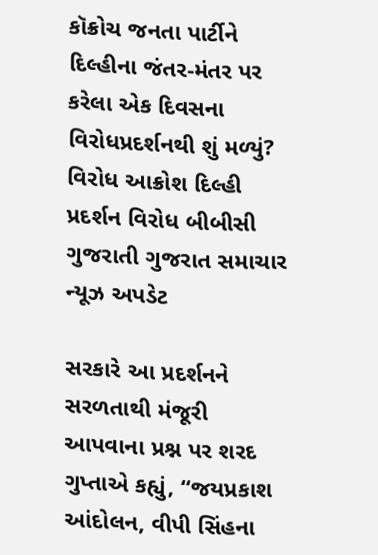કૉક્રોચ જનતા પાર્ટીને દિલ્હીના જંતર-મંતર પર કરેલા એક દિવસના વિરોધપ્રદર્શનથી શું મળ્યું? વિરોધ આક્રોશ દિલ્હી પ્રદર્શન વિરોધ બીબીસી ગુજરાતી ગુજરાત સમાચાર ન્યૂઝ અપડેટ

સરકારે આ પ્રદર્શનને સરળતાથી મંજૂરી આપવાના પ્રશ્ન પર શરદ ગુપ્તાએ કહ્યું, “જયપ્રકાશ આંદોલન, વીપી સિંહના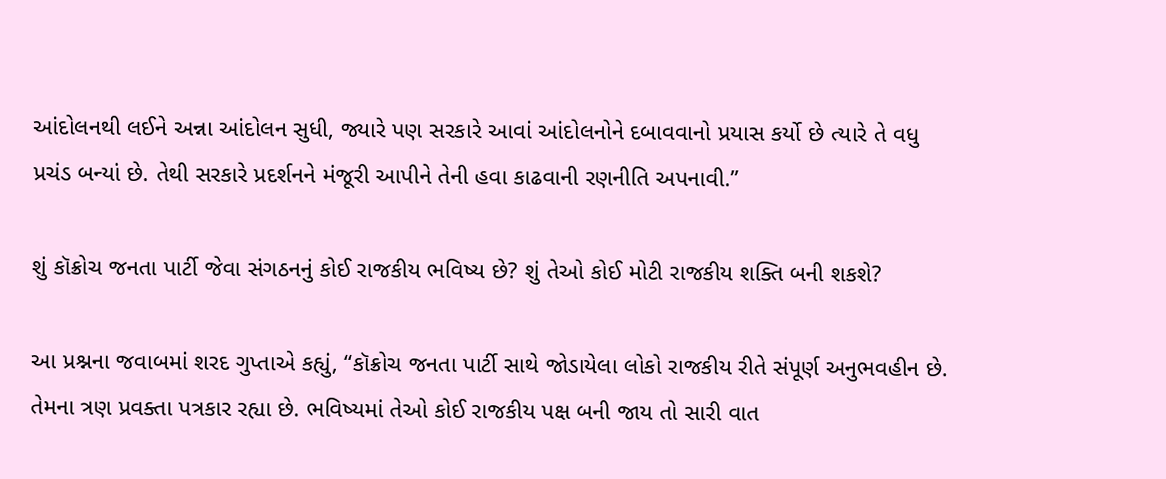આંદોલનથી લઈને અન્ના આંદોલન સુધી, જ્યારે પણ સરકારે આવાં આંદોલનોને દબાવવાનો પ્રયાસ કર્યો છે ત્યારે તે વધુ પ્રચંડ બન્યાં છે. તેથી સરકારે પ્રદર્શનને મંજૂરી આપીને તેની હવા કાઢવાની રણનીતિ અપનાવી.”

શું કૉક્રોચ જનતા પાર્ટી જેવા સંગઠનનું કોઈ રાજકીય ભવિષ્ય છે? શું તેઓ કોઈ મોટી રાજકીય શક્તિ બની શકશે?

આ પ્રશ્નના જવાબમાં શરદ ગુપ્તાએ કહ્યું, “કૉક્રોચ જનતા પાર્ટી સાથે જોડાયેલા લોકો રાજકીય રીતે સંપૂર્ણ અનુભવહીન છે. તેમના ત્રણ પ્રવક્તા પત્રકાર રહ્યા છે. ભવિષ્યમાં તેઓ કોઈ રાજકીય પક્ષ બની જાય તો સારી વાત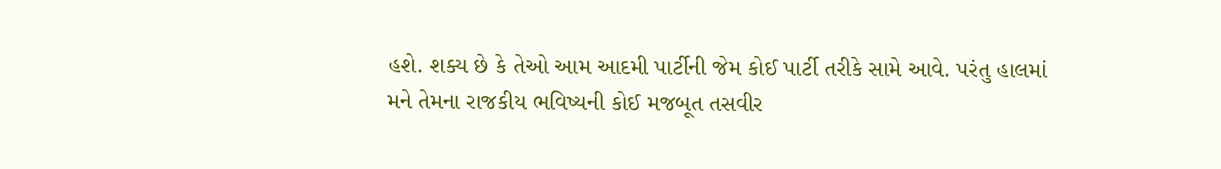હશે. શક્ય છે કે તેઓ આમ આદમી પાર્ટીની જેમ કોઈ પાર્ટી તરીકે સામે આવે. પરંતુ હાલમાં મને તેમના રાજકીય ભવિષ્યની કોઈ મજબૂત તસવીર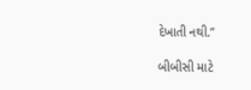દેખાતી નથી.”

બીબીસી માટે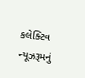કલેક્ટિવ ન્યૂઝરૂમનું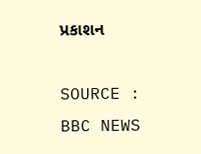પ્રકાશન

SOURCE : BBC NEWS